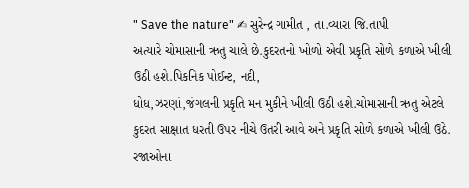" Save the nature" ✍ સુરેન્દ્ર ગામીત , તા.વ્યારા જિ.તાપી
અત્યારે ચોમાસાની ઋતુ ચાલે છે.કુદરતનો ખોળો એવી પ્રકૃતિ સોળે કળાએ ખીલી ઉઠી હશે.પિકનિક પોઈન્ટ, નદી,
ધોધ,ઝરણાં,જંગલની પ્રકૃતિ મન મુકીને ખીલી ઉઠી હશે.ચોમાસાની ઋતુ એટલે કુદરત સાક્ષાત ધરતી ઉપર નીચે ઉતરી આવે અને પ્રકૃતિ સોળે કળાએ ખીલી ઉઠે.
રજાઓના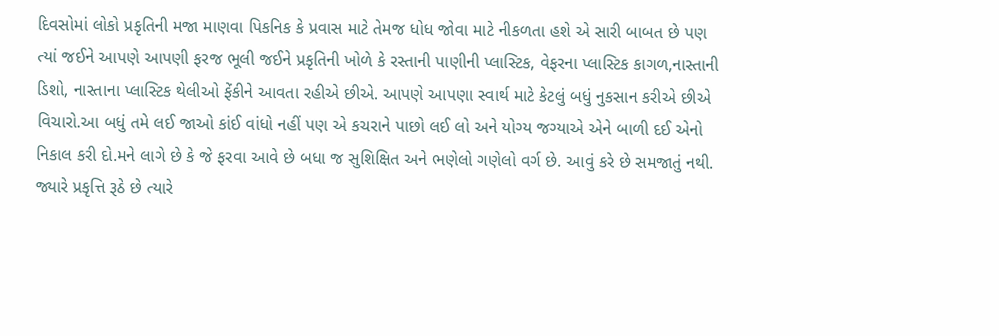દિવસોમાં લોકો પ્રકૃતિની મજા માણવા પિકનિક કે પ્રવાસ માટે તેમજ ધોધ જોવા માટે નીકળતા હશે એ સારી બાબત છે પણ ત્યાં જઈને આપણે આપણી ફરજ ભૂલી જઈને પ્રકૃતિની ખોળે કે રસ્તાની પાણીની પ્લાસ્ટિક, વેફરના પ્લાસ્ટિક કાગળ,નાસ્તાની ડિશો, નાસ્તાના પ્લાસ્ટિક થેલીઓ ફેંકીને આવતા રહીએ છીએ. આપણે આપણા સ્વાર્થ માટે કેટલું બધું નુકસાન કરીએ છીએ વિચારો.આ બધું તમે લઈ જાઓ કાંઈ વાંધો નહીં પણ એ કચરાને પાછો લઈ લો અને યોગ્ય જગ્યાએ એને બાળી દઈ એનો નિકાલ કરી દો.મને લાગે છે કે જે ફરવા આવે છે બધા જ સુશિક્ષિત અને ભણેલો ગણેલો વર્ગ છે. આવું કરે છે સમજાતું નથી.
જ્યારે પ્રકૃત્તિ રૂઠે છે ત્યારે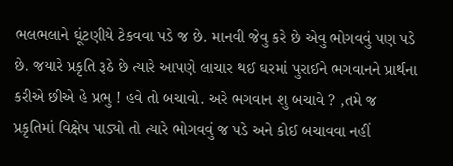ભલભલાને ઘૂંટણીયે ટેકવવા પડે જ છે. માનવી જેવુ કરે છે એવુ ભોગવવું પણ પડે છે. જયારે પ્રકૃતિ રૂઠે છે ત્યારે આપણે લાચાર થઈ ઘરમાં પુરાઈને ભગવાનને પ્રાર્થના કરીએ છીએ હે પ્રભુ ! હવે તો બચાવો. અરે ભગવાન શુ બચાવે ? ,તમે જ પ્રકૃતિમાં વિક્ષેપ પાડ્યો તો ત્યારે ભોગવવું જ પડે અને કોઈ બચાવવા નહીં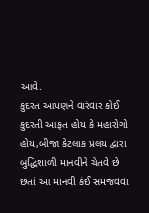આવે.
કુદરત આપણને વારંવાર કોઈ કુદરતી આફત હોય કે મહારોગો હોય,બીજા કેટલાક પ્રલય દ્વારા બુદ્ધિશાળી માનવીને ચેતવે છે છતાં આ માનવી કંઈ સમજવવા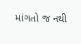માંગતો જ નથી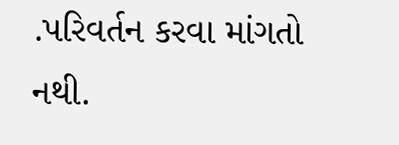.પરિવર્તન કરવા માંગતો નથી.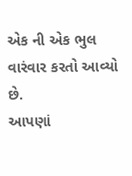એક ની એક ભુલ વારંવાર કરતો આવ્યો છે.
આપણાં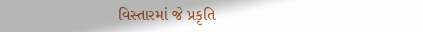વિસ્તારમાં જે પ્રકૃતિ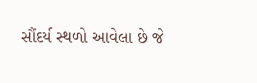સૌંદર્ય સ્થળો આવેલા છે જે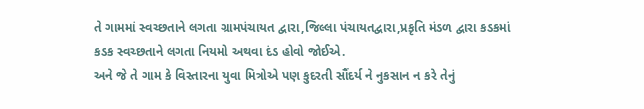તે ગામમાં સ્વચ્છતાને લગતા ગ્રામપંચાયત દ્વારા,જિલ્લા પંચાયતદ્વારા,પ્રકૃતિ મંડળ દ્વારા કડકમાં કડક સ્વચ્છતાને લગતા નિયમો અથવા દંડ હોવો જોઈએ.
અને જે તે ગામ કે વિસ્તારના યુવા મિત્રોએ પણ કુદરતી સૌંદર્ય ને નુકસાન ન કરે તેનું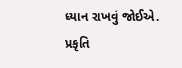ધ્યાન રાખવું જોઈએ.
પ્રકૃતિ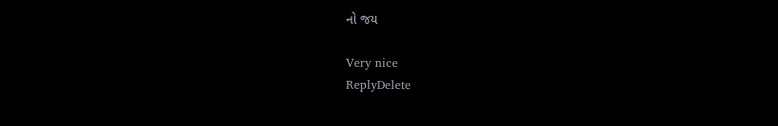નો જય

Very nice
ReplyDelete